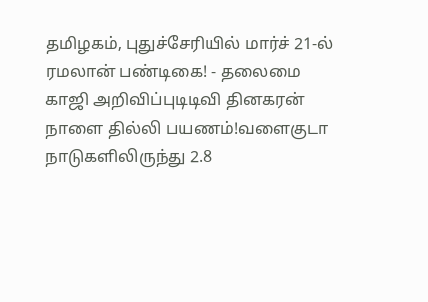தமிழகம், புதுச்சேரியில் மார்ச் 21-ல் ரமலான் பண்டிகை! - தலைமை காஜி அறிவிப்புடிடிவி தினகரன் நாளை தில்லி பயணம்!வளைகுடா நாடுகளிலிருந்து 2.8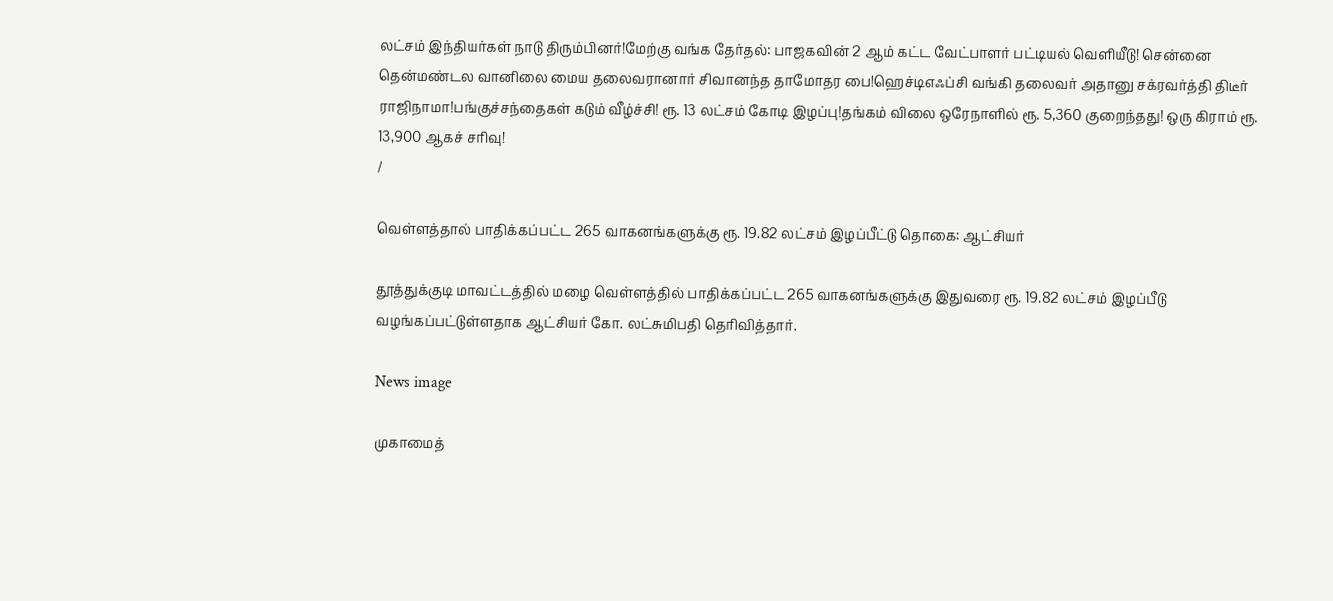லட்சம் இந்தியர்கள் நாடு திரும்பினர்!மேற்கு வங்க தேர்தல்: பாஜகவின் 2 ஆம் கட்ட வேட்பாளர் பட்டியல் வெளியீடு! சென்னை தென்மண்டல வானிலை மைய தலைவரானார் சிவானந்த தாமோதர பை!ஹெச்டிஎஃப்சி வங்கி தலைவர் அதானு சக்ரவர்த்தி திடீர் ராஜிநாமா!பங்குச்சந்தைகள் கடும் வீழ்ச்சி! ரூ. 13 லட்சம் கோடி இழப்பு!தங்கம் விலை ஒரேநாளில் ரூ. 5,360 குறைந்தது! ஒரு கிராம் ரூ. 13,900 ஆகச் சரிவு!
/

வெள்ளத்தால் பாதிக்கப்பட்ட 265 வாகனங்களுக்கு ரூ. 19.82 லட்சம் இழப்பீட்டு தொகை: ஆட்சியர்

தூத்துக்குடி மாவட்டத்தில் மழை வெள்ளத்தில் பாதிக்கப்பட்ட 265 வாகனங்களுக்கு இதுவரை ரூ. 19.82 லட்சம் இழப்பீடு வழங்கப்பட்டுள்ளதாக ஆட்சியர் கோ. லட்சுமிபதி தெரிவித்தார்.

News image

முகாமைத்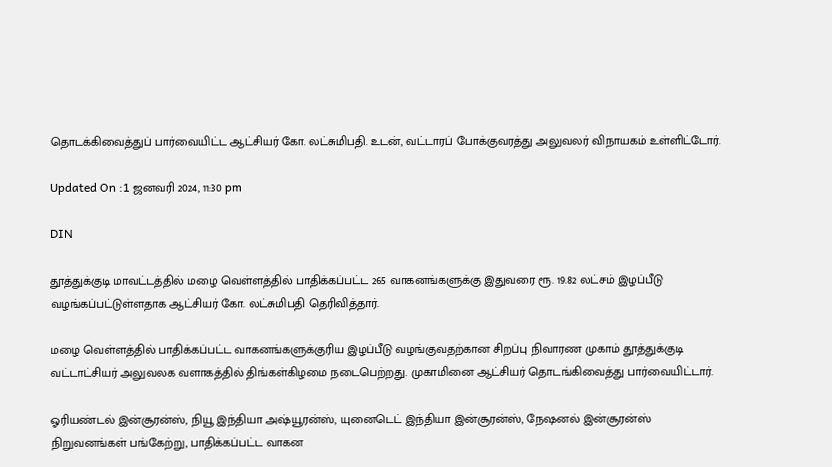தொடக்கிவைத்துப் பார்வையிட்ட ஆட்சியர் கோ. லட்சுமிபதி. உடன், வட்டாரப் போக்குவரத்து அலுவலர் விநாயகம் உள்ளிட்டோர்.

Updated On :1 ஜனவரி 2024, 11:30 pm

DIN

தூத்துக்குடி மாவட்டத்தில் மழை வெள்ளத்தில் பாதிக்கப்பட்ட 265 வாகனங்களுக்கு இதுவரை ரூ. 19.82 லட்சம் இழப்பீடு வழங்கப்பட்டுள்ளதாக ஆட்சியர் கோ. லட்சுமிபதி தெரிவித்தார்.

மழை வெள்ளத்தில் பாதிக்கப்பட்ட வாகனங்களுக்குரிய இழப்பீடு வழங்குவதற்கான சிறப்பு நிவாரண முகாம் தூத்துக்குடி வட்டாட்சியர் அலுவலக வளாகத்தில் திங்கள்கிழமை நடைபெற்றது. முகாமினை ஆட்சியர் தொடங்கிவைத்து பார்வையிட்டார்.

ஓரியண்டல் இன்சூரன்ஸ், நியூ இந்தியா அஷ்யூரன்ஸ், யுனைடெட் இந்தியா இன்சூரன்ஸ், நேஷனல் இன்சூரன்ஸ் நிறுவனங்கள் பங்கேற்று, பாதிக்கப்பட்ட வாகன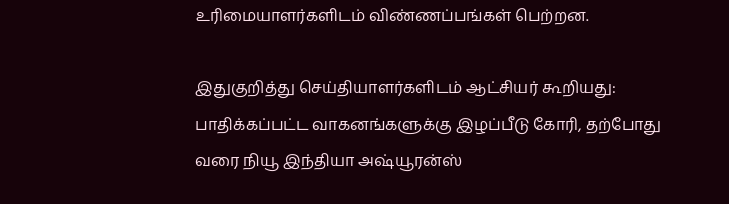உரிமையாளர்களிடம் விண்ணப்பங்கள் பெற்றன.

இதுகுறித்து செய்தியாளர்களிடம் ஆட்சியர் கூறியது: பாதிக்கப்பட்ட வாகனங்களுக்கு இழப்பீடு கோரி, தற்போது வரை நியூ இந்தியா அஷ்யூரன்ஸ்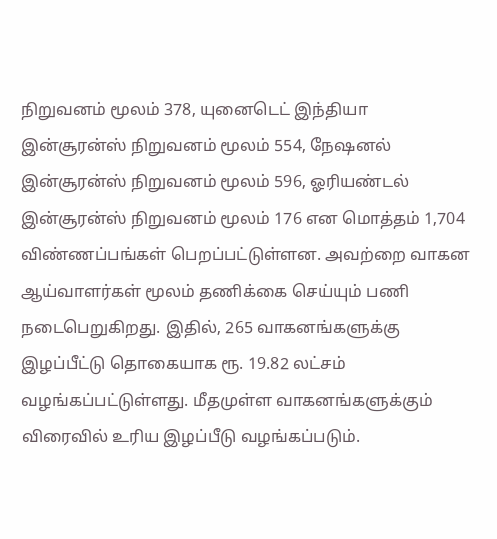நிறுவனம் மூலம் 378, யுனைடெட் இந்தியா இன்சூரன்ஸ் நிறுவனம் மூலம் 554, நேஷனல் இன்சூரன்ஸ் நிறுவனம் மூலம் 596, ஓரியண்டல் இன்சூரன்ஸ் நிறுவனம் மூலம் 176 என மொத்தம் 1,704 விண்ணப்பங்கள் பெறப்பட்டுள்ளன. அவற்றை வாகன ஆய்வாளர்கள் மூலம் தணிக்கை செய்யும் பணி நடைபெறுகிறது. இதில், 265 வாகனங்களுக்கு இழப்பீட்டு தொகையாக ரூ. 19.82 லட்சம் வழங்கப்பட்டுள்ளது. மீதமுள்ள வாகனங்களுக்கும் விரைவில் உரிய இழப்பீடு வழங்கப்படும்.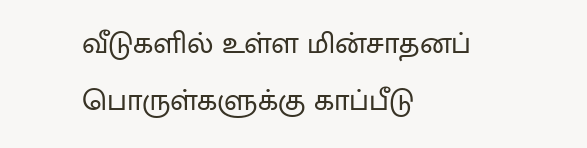வீடுகளில் உள்ள மின்சாதனப் பொருள்களுக்கு காப்பீடு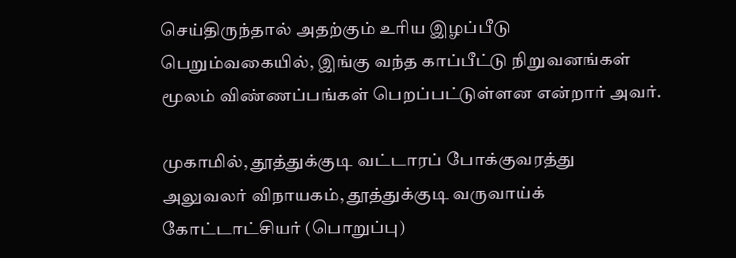செய்திருந்தால் அதற்கும் உரிய இழப்பீடு பெறும்வகையில், இங்கு வந்த காப்பீட்டு நிறுவனங்கள் மூலம் விண்ணப்பங்கள் பெறப்பட்டுள்ளன என்றார் அவர்.

முகாமில், தூத்துக்குடி வட்டாரப் போக்குவரத்து அலுவலர் விநாயகம், தூத்துக்குடி வருவாய்க் கோட்டாட்சியர் (பொறுப்பு)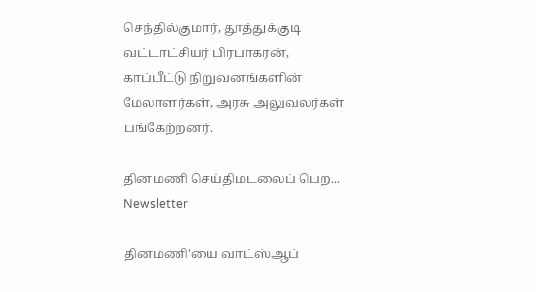செந்தில்குமார், தூத்துக்குடி வட்டாட்சியர் பிரபாகரன், காப்பீட்டு நிறுவனங்களின் மேலாளர்கள், அரசு அலுவலர்கள் பங்கேற்றனர்.

தினமணி செய்திமடலைப் பெற... Newsletter

தினமணி'யை வாட்ஸ்ஆப்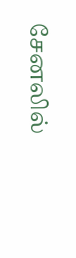சேனலில்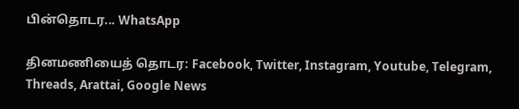பின்தொடர... WhatsApp

தினமணியைத் தொடர: Facebook, Twitter, Instagram, Youtube, Telegram, Threads, Arattai, Google News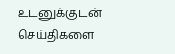உடனுக்குடன் செய்திகளை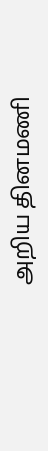அறிய தினமணி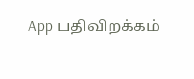App பதிவிறக்கம்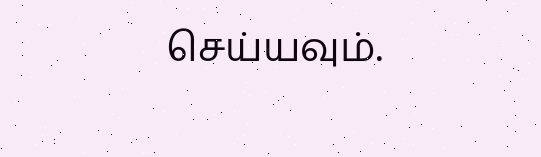செய்யவும்.